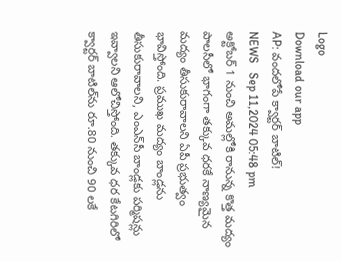Logo
Download our app
AP: వంద‌లోపే క్వార్టర్ బాటిల్!
NEWS   Sep 11,2024 05:48 pm
అక్టోబర్ 1 నుంచి అమల్లోకి రానున్న కొత్త మద్యం పాలసీలో భాగంగా తక్కువ ధరకే నాణ్యమైన మద్యం తీసుకురావాలని ఏపీ ప్రభుత్వం భావిస్తోంది. ప్రముఖ మద్యం బాండ్లను తీసుకురావాలని, ఎంఎన్‌సీ బాండ్లకు పర్మిషన్లు ఇవ్వాలని ఆలోచిస్తోంది. తక్కువ ధర కేటగిరిలో క్వార్టర్ బాటిల్‌ను రూ.80 నుంచి 90 లకే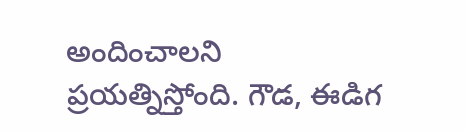అందించాలని ప్ర‌య‌త్నిస్తోంది. గౌడ, ఈడిగ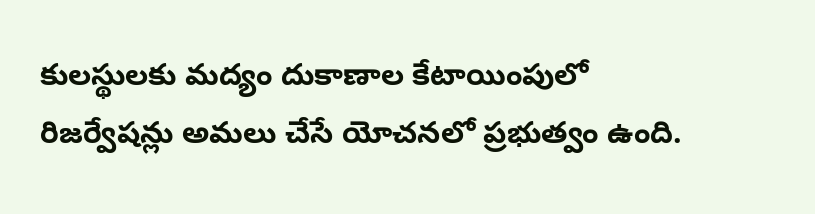కులస్థులకు మద్యం దుకాణాల కేటాయింపులో రిజర్వేషన్లు అమలు చేసే యోచనలో ప్రభుత్వం ఉంది.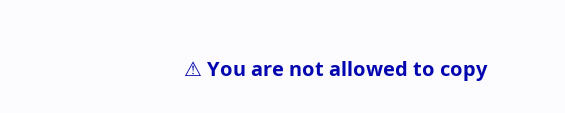⚠ You are not allowed to copy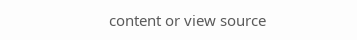content or view source